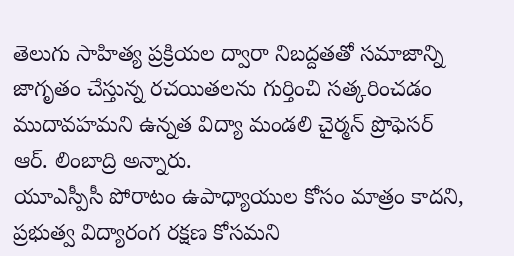తెలుగు సాహిత్య ప్రక్రియల ద్వారా నిబద్దతతో సమాజాన్ని జాగృతం చేస్తున్న రచయితలను గుర్తించి సత్కరించడం ముదావహమని ఉన్నత విద్యా మండలి చైర్మన్ ప్రొఫెసర్ ఆర్. లింబాద్రి అన్నారు.
యూఎస్పీసీ పోరాటం ఉపాధ్యాయుల కోసం మాత్రం కాదని, ప్రభుత్వ విద్యారంగ రక్షణ కోసమని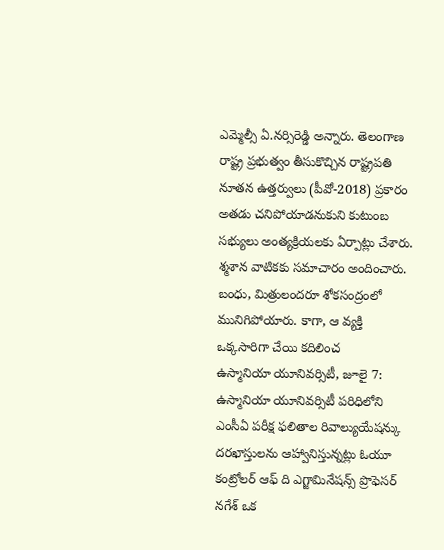ఎమ్మెల్సీ ఏ.నర్సిరెడ్డి అన్నారు. తెలంగాణ రాష్ట్ర ప్రభుత్వం తీసుకొచ్చిన రాష్ట్రపతి నూతన ఉత్తర్వులు (పీవో-2018) ప్రకారం
అతడు చనిపోయాడనుకుని కుటుంబ సభ్యులు అంత్యక్రియలకు ఏర్పాట్లు చేశారు. శ్మశాన వాటికకు సమాచారం అందించారు. బంధు, మిత్రులందరూ శోకసంద్రంలో మునిగిపోయారు. కాగా, ఆ వ్యక్తి ఒక్కసారిగా చేయి కదిలించ
ఉస్మానియా యూనివర్సిటీ, జూలై 7: ఉస్మానియా యూనివర్సిటీ పరిధిలోని ఎంసీఏ పరీక్ష ఫలితాల రివాల్యుయేషన్కు దరఖాస్తులను ఆహ్వానిస్తున్నట్లు ఓయూ కంట్రోలర్ ఆఫ్ ది ఎగ్జామినేషన్స్ ప్రొఫెసర్ నగేశ్ ఒక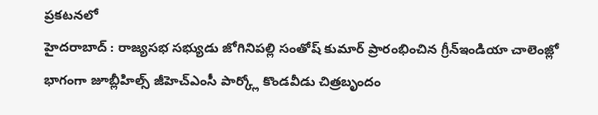ప్రకటనలో
హైదరాబాద్ : రాజ్యసభ సభ్యుడు జోగినిపల్లి సంతోష్ కుమార్ ప్రారంభించిన గ్రీన్ఇండియా చాలెంజ్లో భాగంగా జూబ్లీహిల్స్ జీహెచ్ఎంసీ పార్క్లో కొండవీడు చిత్రబృందం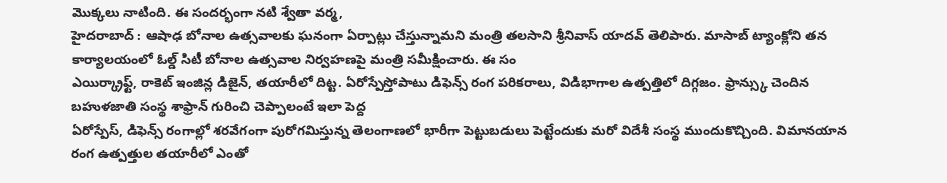మొక్కలు నాటింది. ఈ సందర్భంగా నటి శ్వేతా వర్మ,
హైదరాబాద్ : ఆషాఢ బోనాల ఉత్సవాలకు ఘనంగా ఏర్పాట్లు చేస్తున్నామని మంత్రి తలసాని శ్రీనివాస్ యాదవ్ తెలిపారు. మాసాబ్ ట్యాంక్లోని తన కార్యాలయంలో ఓల్డ్ సిటీ బోనాల ఉత్సవాల నిర్వహణపై మంత్రి సమీక్షించారు. ఈ సం
ఎయిర్క్రాఫ్ట్, రాకెట్ ఇంజిన్ల డిజైన్, తయారీలో దిట్ట. ఏరోస్పేస్తోపాటు డిఫెన్స్ రంగ పరికరాలు, విడిభాగాల ఉత్పత్తిలో దిగ్గజం. ఫ్రాన్స్కు చెందిన బహుళజాతి సంస్థ శాఫ్రాన్ గురించి చెప్పాలంటే ఇలా పెద్ద
ఏరోస్పేస్, డిఫెన్స్ రంగాల్లో శరవేగంగా పురోగమిస్తున్న తెలంగాణలో భారీగా పెట్టుబడులు పెట్టేందుకు మరో విదేశీ సంస్థ ముందుకొచ్చింది. విమానయాన రంగ ఉత్పత్తుల తయారీలో ఎంతో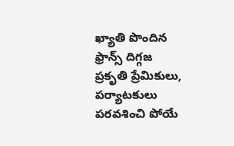ఖ్యాతి పొందిన ఫ్రాన్స్ దిగ్గజ
ప్రకృతి ప్రేమికులు, పర్యాటకులు పరవశించి పోయే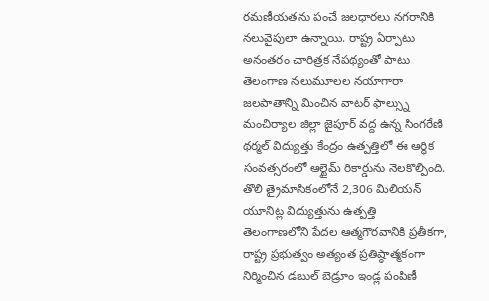రమణీయతను పంచే జలధారలు నగరానికి నలువైపులా ఉన్నాయి. రాష్ట్ర ఏర్పాటు అనంతరం చారిత్రక నేపథ్యంతో పాటు తెలంగాణ నలుమూలల నయాగారా జలపాతాన్ని మించిన వాటర్ ఫాల్స్ను
మంచిర్యాల జిల్లా జైపూర్ వద్ద ఉన్న సింగరేణి థర్మల్ విద్యుత్తు కేంద్రం ఉత్పత్తిలో ఈ ఆర్థిక సంవత్సరంలో ఆల్టైమ్ రికార్డును నెలకొల్పింది. తొలి త్రైమాసికంలోనే 2,306 మిలియన్ యూనిట్ల విద్యుత్తును ఉత్పత్తి
తెలంగాణలోని పేదల ఆత్మగౌరవానికి ప్రతీకగా, రాష్ట్ర ప్రభుత్వం అత్యంత ప్రతిష్ఠాత్మకంగా నిర్మించిన డబుల్ బెడ్రూం ఇండ్ల పంపిణీ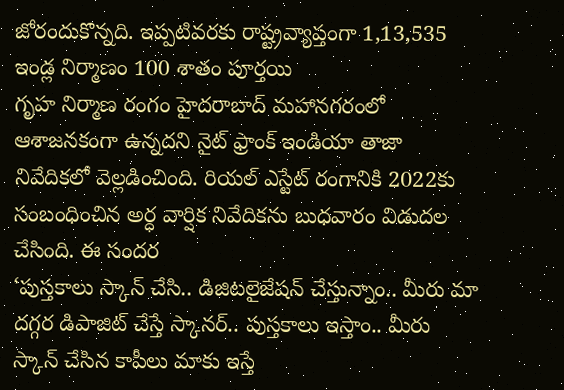జోరందుకొన్నది. ఇప్పటివరకు రాష్ట్రవ్యాప్తంగా 1,13,535 ఇండ్ల నిర్మాణం 100 శాతం పూర్తయి
గృహ నిర్మాణ రంగం హైదరాబాద్ మహానగరంలో ఆశాజనకంగా ఉన్నదని నైట్ ఫ్రాంక్ ఇండియా తాజా నివేదికలో వెల్లడించింది. రియల్ ఎస్టేట్ రంగానికి 2022కు సంబంధించిన అర్ధ వార్షిక నివేదికను బుధవారం విడుదల చేసింది. ఈ సందర
‘పుస్తకాలు స్కాన్ చేసి.. డిజిటలైజేషన్ చేస్తున్నాం.. మీరు మా దగ్గర డిపాజిట్ చేస్తే స్కానర్.. పుస్తకాలు ఇస్తాం.. మీరు స్కాన్ చేసిన కాపీలు మాకు ఇస్తే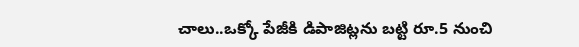చాలు..ఒక్కో పేజీకి డిపాజిట్లను బట్టి రూ.5 నుంచి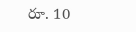రూ. 10